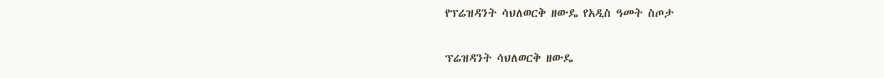የፕሬዝዳንት ሳህለወርቅ ዘውዴ የአዲስ ዓመት ስጦታ

ፕሬዝዳንት ሳህለወርቅ ዘውዴ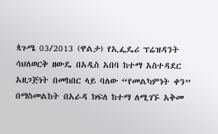ጳጉሜ 03/2013 (ዋልታ) የኢፌዴሪ ፕሬዝዳንት ሳህለወርቅ ዘውዴ በአዲስ አበባ ከተማ አስተዳደር አዘጋጅነት በመከበር ላይ ባለው “የመልካምነት ቀን” በማስመልከት በአራዳ ክፍለ ከተማ ለሚገኙ አቅመ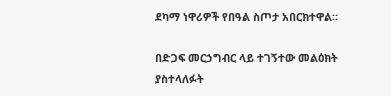ደካማ ነዋሪዎች የበዓል ስጦታ አበርክተዋል።

በድጋፍ መርኃግብር ላይ ተገኝተው መልዕክት ያስተላለፉት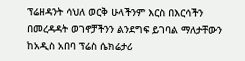ፕሬዘዳንት ሳህለ ወርቅ ሁላችንም እርስ በእርሳችን በመረዳዳት ወገኖቻችንን ልንደግፍ ይገባል ማለታቸውን ከአዲስ አበባ ፕሬስ ሴክሬታሪ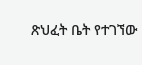ጽህፈት ቤት የተገኘው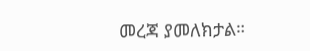መረጃ ያመለክታል።